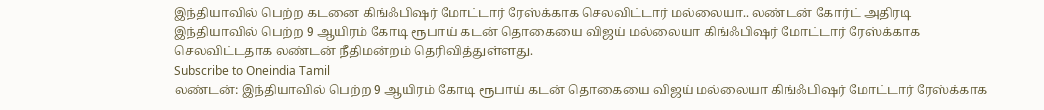இந்தியாவில் பெற்ற கடனை கிங்ஃபிஷர் மோட்டார் ரேஸ்க்காக செலவிட்டார் மல்லையா.. லண்டன் கோர்ட் அதிரடி
இந்தியாவில் பெற்ற 9 ஆயிரம் கோடி ரூபாய் கடன் தொகையை விஜய் மல்லையா கிங்ஃபிஷர் மோட்டார் ரேஸ்க்காக செலவிட்டதாக லண்டன் நீதிமன்றம் தெரிவித்துள்ளது.
Subscribe to Oneindia Tamil
லண்டன்: இந்தியாவில் பெற்ற 9 ஆயிரம் கோடி ரூபாய் கடன் தொகையை விஜய் மல்லையா கிங்ஃபிஷர் மோட்டார் ரேஸ்க்காக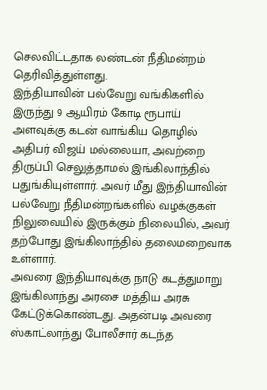செலவிட்டதாக லண்டன் நீதிமன்றம் தெரிவித்துள்ளது.
இந்தியாவின் பல்வேறு வங்கிகளில் இருந்து 9 ஆயிரம் கோடி ரூபாய் அளவுக்கு கடன் வாங்கிய தொழில் அதிபர் விஜய் மல்லையா, அவற்றை திருப்பி செலுத்தாமல் இங்கிலாந்தில் பதுங்கியுள்ளார். அவர் மீது இந்தியாவின் பல்வேறு நீதிமன்றங்களில் வழக்குகள் நிலுவையில் இருக்கும் நிலையில், அவர் தற்போது இங்கிலாந்தில் தலைமறைவாக உள்ளார்.
அவரை இந்தியாவுக்கு நாடு கடத்துமாறு இங்கிலாந்து அரசை மத்திய அரசு கேட்டுக்கொண்டது. அதன்படி அவரை ஸ்காட்லாந்து போலீசார் கடந்த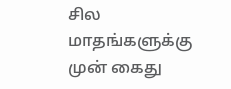சில மாதங்களுக்கு முன் கைது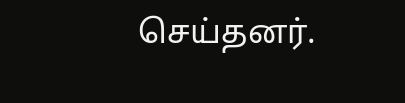செய்தனர்.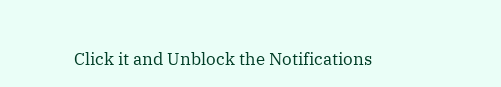Click it and Unblock the Notifications